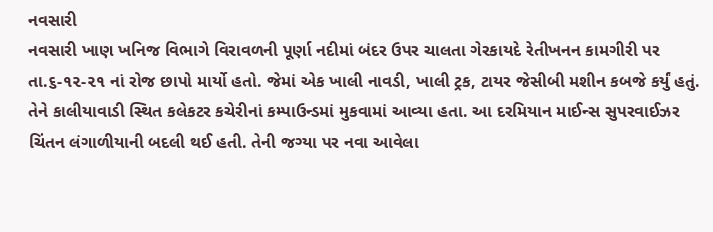નવસારી
નવસારી ખાણ ખનિજ વિભાગે વિરાવળની પૂર્ણા નદીમાં બંદર ઉપર ચાલતા ગેરકાયદે રેતીખનન કામગીરી પર તા.૬-૧૨-૨૧ નાં રોજ છાપો માર્યો હતો. જેમાં એક ખાલી નાવડી, ખાલી ટ્રક, ટાયર જેસીબી મશીન કબજે કર્યું હતું. તેને કાલીયાવાડી સ્થિત કલેકટર કચેરીનાં કમ્પાઉન્ડમાં મુકવામાં આવ્યા હતા. આ દરમિયાન માઈન્સ સુપરવાઈઝર ચિંતન લંગાળીયાની બદલી થઈ હતી. તેની જગ્યા પર નવા આવેલા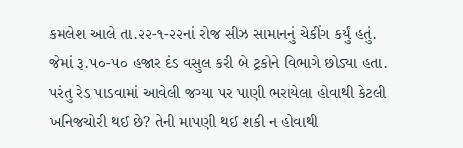કમલેશ આલે તા.૨૨-૧-૨૨નાં રોજ સીઝ સામાનનું ચેકીંગ કર્યું હતું. જેમાં રૂ.૫૦-૫૦ હજાર દંડ વસુલ કરી બે ટ્રકોને વિભાગે છોડ્યા હતા. પરંતુ રેડ પાડવામાં આવેલી જગ્યા પર પાણી ભરાયેલા હોવાથી કેટલી ખનિજચોરી થઈ છે? તેની માપણી થઈ શકી ન હોવાથી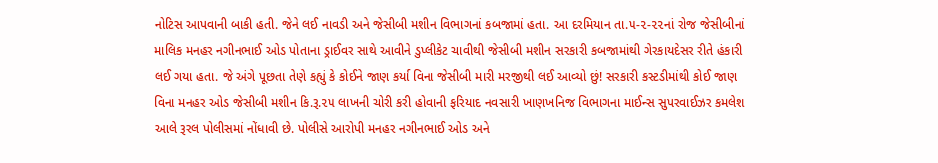નોટિસ આપવાની બાકી હતી. જેને લઈ નાવડી અને જેસીબી મશીન વિભાગનાં કબજામાં હતા. આ દરમિયાન તા.૫-૨-૨૨નાં રોજ જેસીબીનાં માલિક મનહર નગીનભાઈ ઓડ પોતાના ડ્રાઈવર સાથે આવીને ડુપ્લીકેટ ચાવીથી જેસીબી મશીન સરકારી કબજામાંથી ગેરકાયદેસર રીતે હંકારી લઈ ગયા હતા. જે અંગે પૂછતા તેણે કહ્યું કે કોઈને જાણ કર્યા વિના જેસીબી મારી મરજીથી લઈ આવ્યો છું! સરકારી કસ્ટડીમાંથી કોઈ જાણ વિના મનહર ઓડ જેસીબી મશીન કિ.રૂ.૨૫ લાખની ચોરી કરી હોવાની ફરિયાદ નવસારી ખાણખનિજ વિભાગના માઈન્સ સુપરવાઈઝર કમલેશ આલે રૂરલ પોલીસમાં નોંધાવી છે. પોલીસે આરોપી મનહર નગીનભાઈ ઓડ અને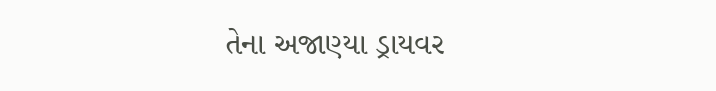તેના અજાણ્યા ડ્રાયવર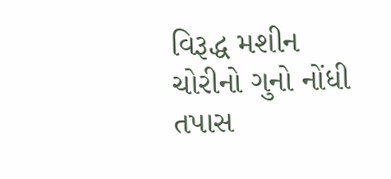વિરૂદ્ધ મશીન ચોરીનો ગુનો નોંધી તપાસ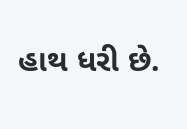હાથ ધરી છે.